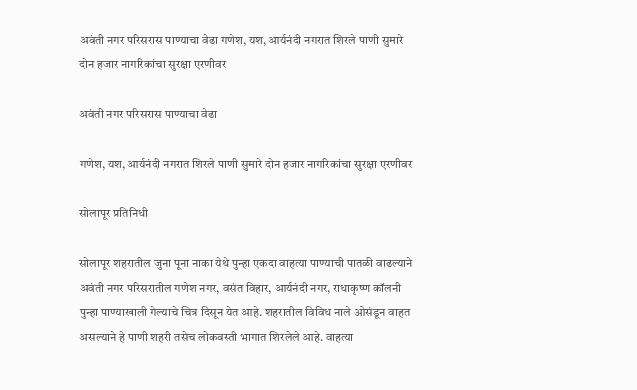अवंती नगर परिसरास पाण्याचा वेढा गणेश, यश, आर्यनंदी नगरात शिरले पाणी सुमारे दोन हजार नागरिकांचा सुरक्षा एरणीवर

अवंती नगर परिसरास पाण्याचा वेढा

गणेश, यश, आर्यनंदी नगरात शिरले पाणी सुमारे दोन हजार नागरिकांचा सुरक्षा एरणीवर

सोलापूर प्रतिनिधी

सोलापूर शहरातील जुना पूना नाका येथे पुन्हा एकदा वाहत्या पाण्याची पातळी वाढल्याने अवंती नगर परिसरातील गणेश नगर, वसंत विहार, आर्यनंदी नगर, राधाकृष्ण कॉलनी पुन्हा पाण्याखाली गेल्याचे चित्र दिसून येत आहे. शहरातील विविध नाले ओसंडून वाहत असल्याने हे पाणी शहरी तसेच लोकवस्ती भागात शिरलेले आहे. वाहत्या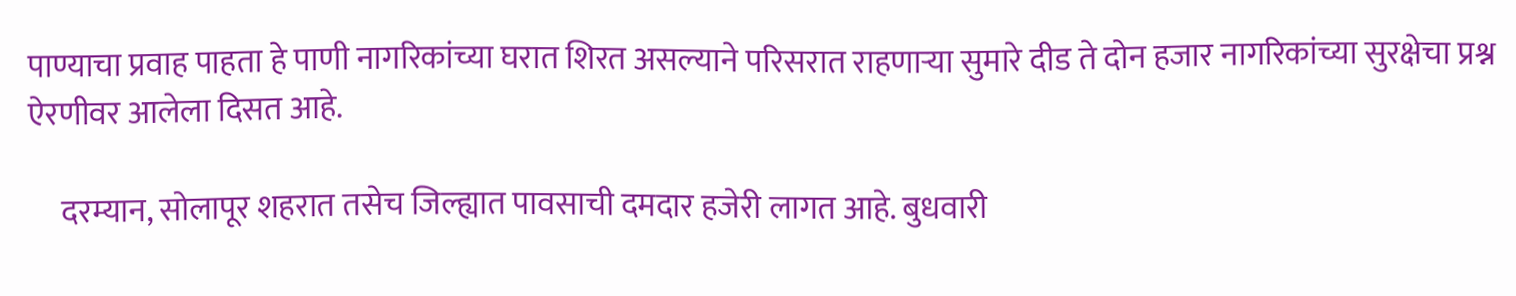पाण्याचा प्रवाह पाहता हे पाणी नागरिकांच्या घरात शिरत असल्याने परिसरात राहणाऱ्या सुमारे दीड ते दोन हजार नागरिकांच्या सुरक्षेचा प्रश्न ऐरणीवर आलेला दिसत आहे.

     दरम्यान, सोलापूर शहरात तसेच जिल्ह्यात पावसाची दमदार हजेरी लागत आहे. बुधवारी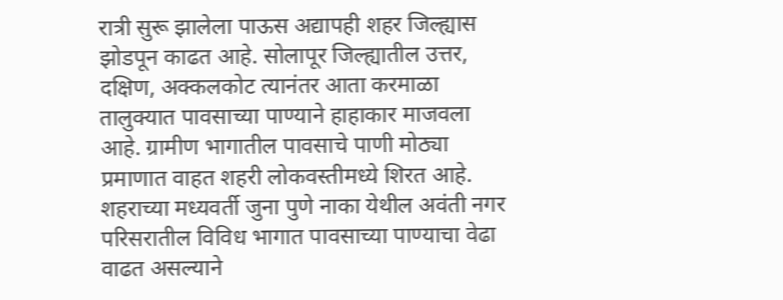रात्री सुरू झालेला पाऊस अद्यापही शहर जिल्ह्यास झोडपून काढत आहे. सोलापूर जिल्ह्यातील उत्तर, दक्षिण, अक्कलकोट त्यानंतर आता करमाळा तालुक्यात पावसाच्या पाण्याने हाहाकार माजवला आहे. ग्रामीण भागातील पावसाचे पाणी मोठ्या प्रमाणात वाहत शहरी लोकवस्तीमध्ये शिरत आहे. शहराच्या मध्यवर्ती जुना पुणे नाका येथील अवंती नगर परिसरातील विविध भागात पावसाच्या पाण्याचा वेढा वाढत असल्याने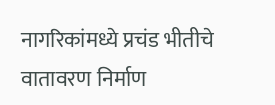नागरिकांमध्ये प्रचंड भीतीचे वातावरण निर्माण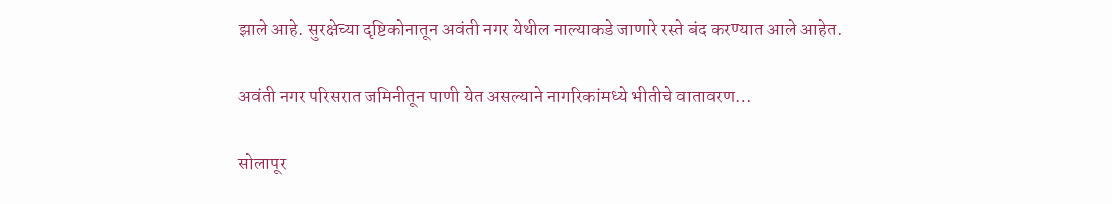झाले आहे. सुरक्षेच्या दृष्टिकोनातून अवंती नगर येथील नाल्याकडे जाणारे रस्ते बंद करण्यात आले आहेत.

अवंती नगर परिसरात जमिनीतून पाणी येत असल्याने नागरिकांमध्ये भीतीचे वातावरण…

सोलापूर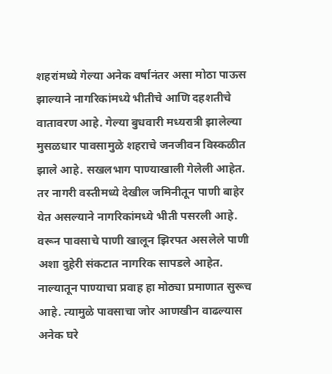शहरांमध्ये गेल्या अनेक वर्षानंतर असा मोठा पाऊस झाल्याने नागरिकांमध्ये भीतीचे आणि दहशतीचे वातावरण आहे. गेल्या बुधवारी मध्यरात्री झालेल्या मुसळधार पावसामुळे शहराचे जनजीवन विस्कळीत झाले आहे. सखलभाग पाण्याखाली गेलेली आहेत. तर नागरी वस्तीमध्ये देखील जमिनीतून पाणी बाहेर येत असल्याने नागरिकांमध्ये भीती पसरली आहे.  वरून पावसाचे पाणी खालून झिरपत असलेले पाणी अशा दुहेरी संकटात नागरिक सापडले आहेत. नाल्यातून पाण्याचा प्रवाह हा मोठ्या प्रमाणात सुरूच आहे. त्यामुळे पावसाचा जोर आणखीन वाढल्यास अनेक घरे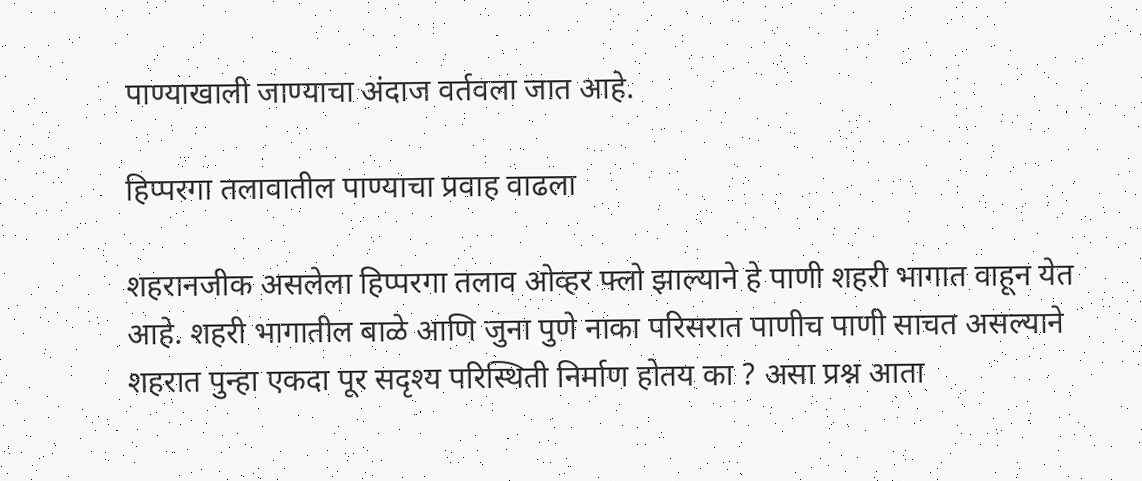पाण्याखाली जाण्याचा अंदाज वर्तवला जात आहे.

हिप्परगा तलावातील पाण्याचा प्रवाह वाढला

शहरानजीक असलेला हिप्परगा तलाव ओव्हर फ्लो झाल्याने हे पाणी शहरी भागात वाहून येत आहे. शहरी भागातील बाळे आणि जुना पुणे नाका परिसरात पाणीच पाणी साचत असल्याने शहरात पुन्हा एकदा पूर सदृश्य परिस्थिती निर्माण होतय का ? असा प्रश्न आता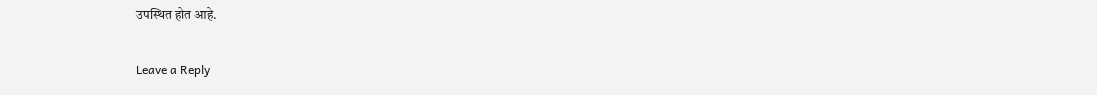उपस्थित होत आहे.

Leave a Reply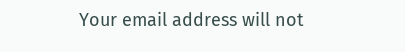Your email address will not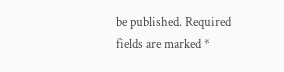be published. Required fields are marked *